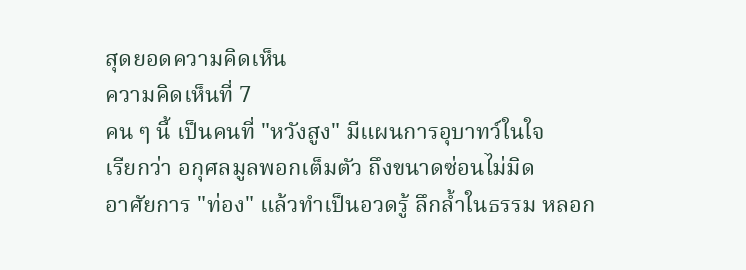สุดยอดความคิดเห็น
ความคิดเห็นที่ 7
คน ๆ นี้ เป็นคนที่ "หวังสูง" มีแผนการอุบาทว์ในใจ
เรียกว่า อกุศลมูลพอกเต็มตัว ถึงขนาดซ่อนไม่มิด
อาศัยการ "ท่อง" แล้วทำเป็นอวดรู้ ลึกล้ำในธรรม หลอก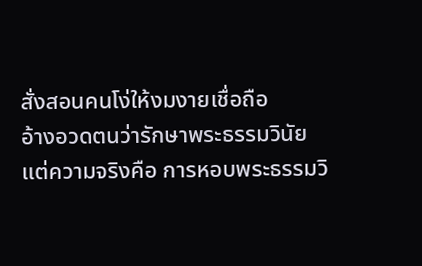สั่งสอนคนโง่ให้งมงายเชื่อถือ
อ้างอวดตนว่ารักษาพระธรรมวินัย แต่ความจริงคือ การหอบพระธรรมวิ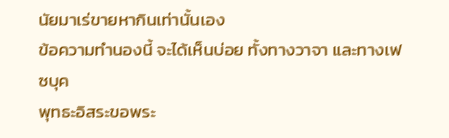นัยมาเร่ขายหากินเท่านั้นเอง
ข้อความทำนองนี้ จะได้เห็นบ่อย ทั้งทางวาจา และทางเฟซบุค
พุทธะอิสระขอพระ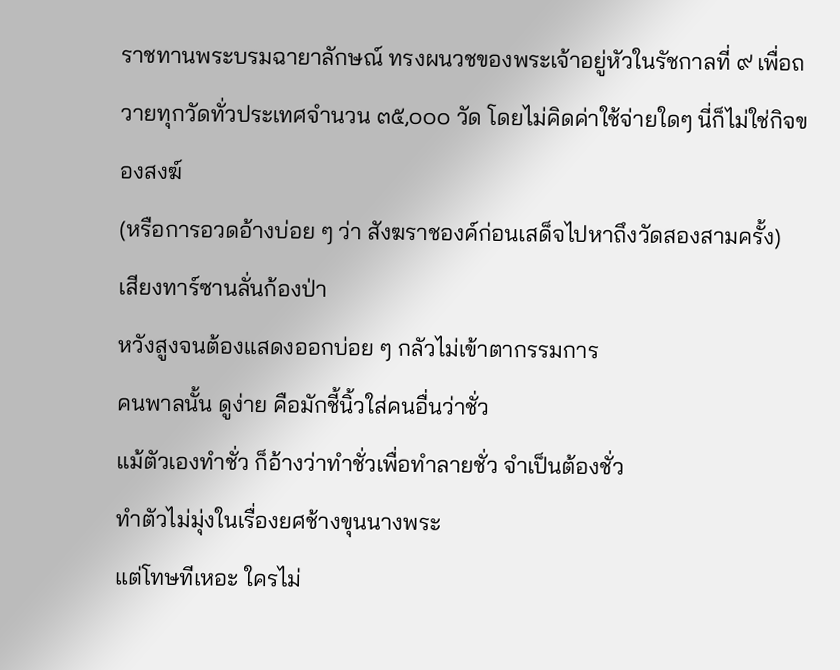ราชทานพระบรมฉายาลักษณ์ ทรงผนวชของพระเจ้าอยู่หัวในรัชกาลที่ ๙ เพื่อถวายทุกวัดทั่วประเทศจำนวน ๓๕,๐๐๐ วัด โดยไม่คิดค่าใช้จ่ายใดๆ นี่ก็ไม่ใช่กิจของสงฆ์
(หรือการอวดอ้างบ่อย ๆ ว่า สังฆราชองค์ก่อนเสด็จไปหาถึงวัดสองสามครั้ง)
เสียงทาร์ซานลั่นก้องป่า
หวังสูงจนต้องแสดงออกบ่อย ๆ กลัวไม่เข้าตากรรมการ
คนพาลนั้น ดูง่าย คือมักชี้นิ้วใส่คนอื่นว่าชั่ว
แม้ตัวเองทำชั่ว ก็อ้างว่าทำชั่วเพื่อทำลายชั่ว จำเป็นต้องชั่ว
ทำตัวไม่มุ่งในเรื่องยศช้างขุนนางพระ
แต่โทษทีเหอะ ใครไม่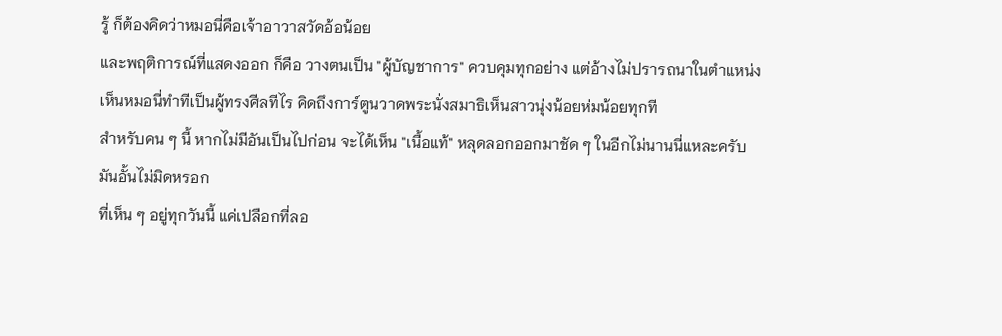รู้ ก็ต้องคิดว่าหมอนี่คือเจ้าอาวาสวัดอ้อน้อย
และพฤติการณ์ที่แสดงออก ก็คือ วางตนเป็น "ผู้บัญชาการ" ควบคุมทุกอย่าง แต่อ้างไม่ปรารถนาในตำแหน่ง
เห็นหมอนี่ทำทีเป็นผู้ทรงศีลทีไร คิดถึงการ์ตูนวาดพระนั่งสมาธิเห็นสาวนุ่งน้อยห่มน้อยทุกที
สำหรับคน ๆ นี้ หากไม่มีอันเป็นไปก่อน จะได้เห็น "เนื้อแท้" หลุดลอกออกมาชัด ๆ ในอีกไม่นานนี่แหละครับ
มันอั้นไม่มิดหรอก
ที่เห็น ๆ อยู่ทุกวันนี้ แค่เปลือกที่ลอ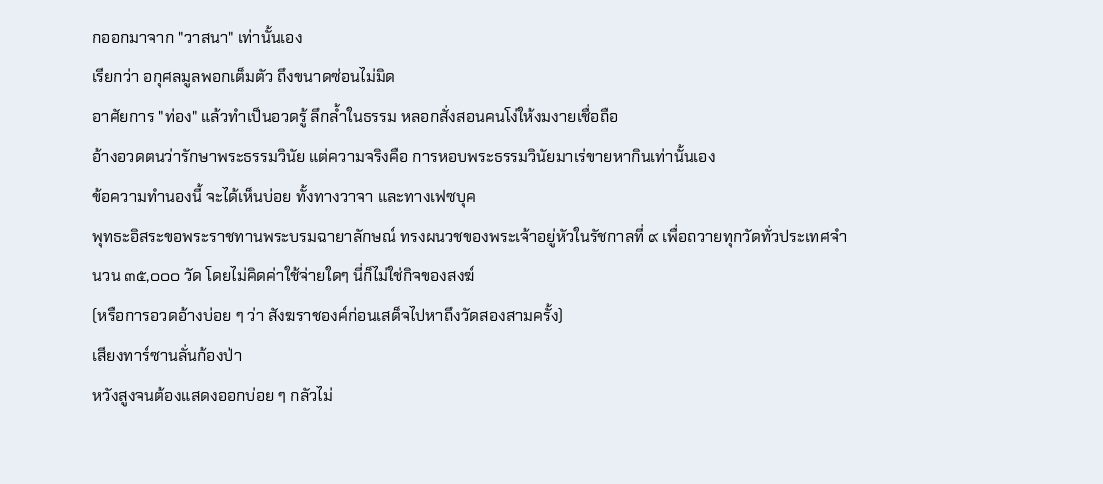กออกมาจาก "วาสนา" เท่านั้นเอง
เรียกว่า อกุศลมูลพอกเต็มตัว ถึงขนาดซ่อนไม่มิด
อาศัยการ "ท่อง" แล้วทำเป็นอวดรู้ ลึกล้ำในธรรม หลอกสั่งสอนคนโง่ให้งมงายเชื่อถือ
อ้างอวดตนว่ารักษาพระธรรมวินัย แต่ความจริงคือ การหอบพระธรรมวินัยมาเร่ขายหากินเท่านั้นเอง
ข้อความทำนองนี้ จะได้เห็นบ่อย ทั้งทางวาจา และทางเฟซบุค
พุทธะอิสระขอพระราชทานพระบรมฉายาลักษณ์ ทรงผนวชของพระเจ้าอยู่หัวในรัชกาลที่ ๙ เพื่อถวายทุกวัดทั่วประเทศจำนวน ๓๕,๐๐๐ วัด โดยไม่คิดค่าใช้จ่ายใดๆ นี่ก็ไม่ใช่กิจของสงฆ์
(หรือการอวดอ้างบ่อย ๆ ว่า สังฆราชองค์ก่อนเสด็จไปหาถึงวัดสองสามครั้ง)
เสียงทาร์ซานลั่นก้องป่า
หวังสูงจนต้องแสดงออกบ่อย ๆ กลัวไม่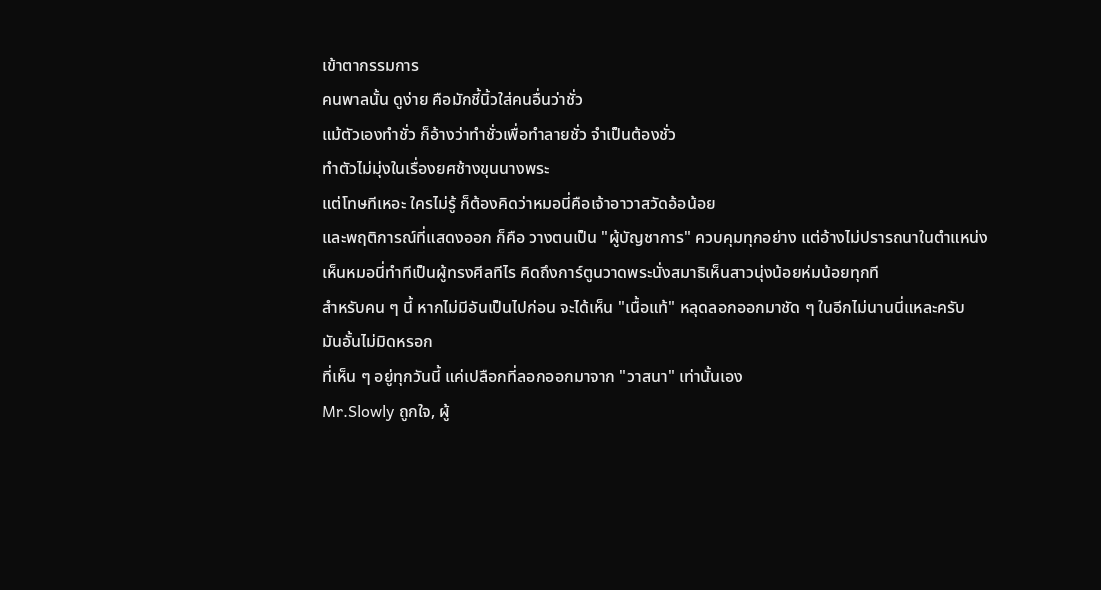เข้าตากรรมการ
คนพาลนั้น ดูง่าย คือมักชี้นิ้วใส่คนอื่นว่าชั่ว
แม้ตัวเองทำชั่ว ก็อ้างว่าทำชั่วเพื่อทำลายชั่ว จำเป็นต้องชั่ว
ทำตัวไม่มุ่งในเรื่องยศช้างขุนนางพระ
แต่โทษทีเหอะ ใครไม่รู้ ก็ต้องคิดว่าหมอนี่คือเจ้าอาวาสวัดอ้อน้อย
และพฤติการณ์ที่แสดงออก ก็คือ วางตนเป็น "ผู้บัญชาการ" ควบคุมทุกอย่าง แต่อ้างไม่ปรารถนาในตำแหน่ง
เห็นหมอนี่ทำทีเป็นผู้ทรงศีลทีไร คิดถึงการ์ตูนวาดพระนั่งสมาธิเห็นสาวนุ่งน้อยห่มน้อยทุกที
สำหรับคน ๆ นี้ หากไม่มีอันเป็นไปก่อน จะได้เห็น "เนื้อแท้" หลุดลอกออกมาชัด ๆ ในอีกไม่นานนี่แหละครับ
มันอั้นไม่มิดหรอก
ที่เห็น ๆ อยู่ทุกวันนี้ แค่เปลือกที่ลอกออกมาจาก "วาสนา" เท่านั้นเอง
Mr.Slowly ถูกใจ, ผู้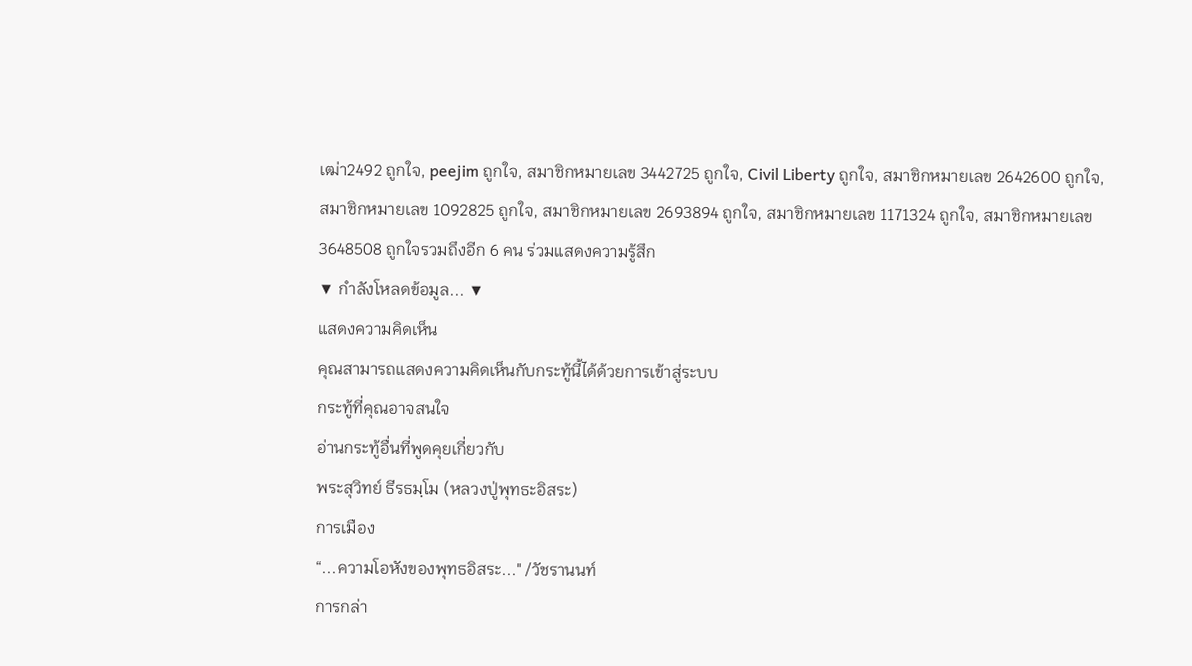เฒ่า2492 ถูกใจ, peejim ถูกใจ, สมาชิกหมายเลข 3442725 ถูกใจ, Civil Liberty ถูกใจ, สมาชิกหมายเลข 2642600 ถูกใจ, สมาชิกหมายเลข 1092825 ถูกใจ, สมาชิกหมายเลข 2693894 ถูกใจ, สมาชิกหมายเลข 1171324 ถูกใจ, สมาชิกหมายเลข 3648508 ถูกใจรวมถึงอีก 6 คน ร่วมแสดงความรู้สึก
▼ กำลังโหลดข้อมูล... ▼
แสดงความคิดเห็น
คุณสามารถแสดงความคิดเห็นกับกระทู้นี้ได้ด้วยการเข้าสู่ระบบ
กระทู้ที่คุณอาจสนใจ
อ่านกระทู้อื่นที่พูดคุยเกี่ยวกับ
พระสุวิทย์ ธีรธมฺโม (หลวงปู่พุทธะอิสระ)
การเมือง
“...ความโอหังของพุทธอิสระ..." /วัชรานนท์
การกล่า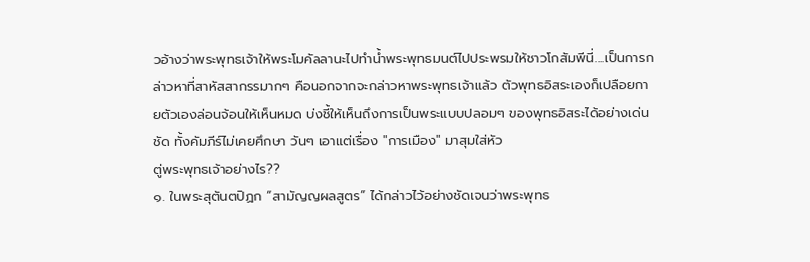วอ้างว่าพระพุทธเจ้าให้พระโมคัลลานะไปทำน้ำพระพุทธมนต์ไปประพรมให้ชาวโกสัมพีนี่....เป็นการกล่าวหาที่สาหัสสากรรมากๆ คือนอกจากจะกล่าวหาพระพุทธเจ้าแล้ว ตัวพุทธอิสระเองก็เปลือยกายตัวเองล่อนจ้อนให้เห็นหมด บ่งชี้ให้เห็นถึงการเป็นพระแบบปลอมๆ ของพุทธอิสระได้อย่างเด่นชัด ทั้งคัมภีร์ไม่เคยศึกษา วันๆ เอาแต่เรื่อง "การเมือง" มาสุมใส่หัว
ตู่พระพุทธเจ้าอย่างไร??
๑. ในพระสุตันตปิฏก “สามัญญผลสูตร” ได้กล่าวไว้อย่างชัดเจนว่าพระพุทธ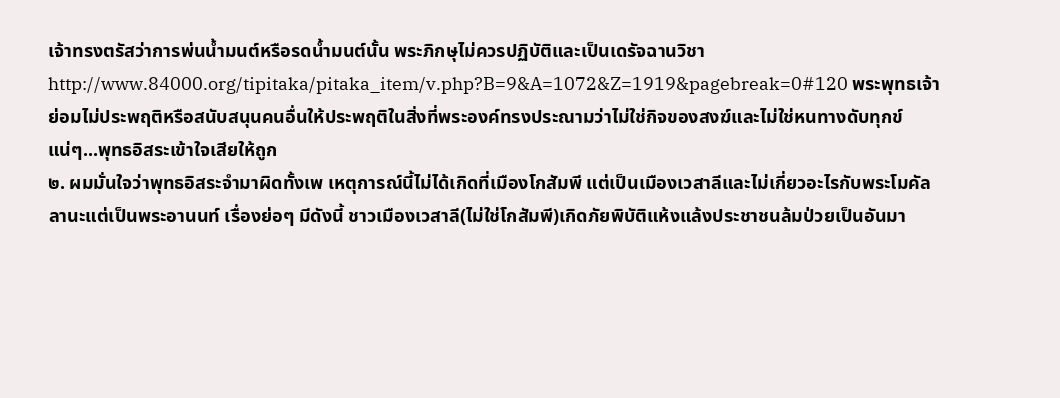เจ้าทรงตรัสว่าการพ่นน้ำมนต์หรือรดน้ำมนต์นั้น พระภิกษุไม่ควรปฏิบัติและเป็นเดรัจฉานวิชา http://www.84000.org/tipitaka/pitaka_item/v.php?B=9&A=1072&Z=1919&pagebreak=0#120 พระพุทธเจ้าย่อมไม่ประพฤติหรือสนับสนุนคนอื่นให้ประพฤติในสิ่งที่พระองค์ทรงประณามว่าไม่ใช่กิจของสงฆ์และไม่ใช่หนทางดับทุกข์แน่ๆ...พุทธอิสระเข้าใจเสียให้ถูก
๒. ผมมั่นใจว่าพุทธอิสระจำมาผิดทั้งเพ เหตุการณ์นี้ไม่ได้เกิดที่เมืองโกสัมพี แต่เป็นเมืองเวสาลีและไม่เกี่ยวอะไรกับพระโมคัลลานะแต่เป็นพระอานนท์ เรื่องย่อๆ มีดังนี้ ชาวเมืองเวสาลี(ไม่ใช่โกสัมพี)เกิดภัยพิบัติแห้งแล้งประชาชนล้มป่วยเป็นอันมา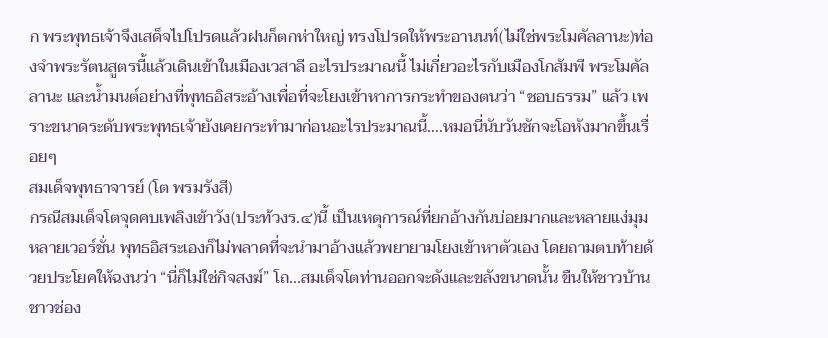ก พระพุทธเจ้าจึงเสด็จไปโปรดแล้วฝนก็ตกห่าใหญ่ ทรงโปรดให้พระอานนท์(ไม่ใช่พระโมคัลลานะ)ท่องจำพระรัตนสูตรนี้แล้วเดินเข้าในเมืองเวสาลี อะไรประมาณนี้ ไม่เกี่ยวอะไรกับเมืองโกสัมพี พระโมคัลลานะ และน้ำมนต์อย่างที่พุทธอิสระอ้างเพื่อที่จะโยงเข้าหาการกระทำของตนว่า “ชอบธรรม” แล้ว เพราะขนาดระดับพระพุทธเจ้ายังเคยกระทำมาก่อนอะไรประมาณนี้....หมอนี่นับวันชักจะโอหังมากขึ้นเรื่อยๆ
สมเด็จพุทธาจารย์ (โต พรมรังสี)
กรณีสมเด็จโตจุดคบเพลิงเข้าวัง(ประท้วงร.๔)นี้ เป็นเหตุการณ์ที่ยกอ้างกันบ่อยมากและหลายแง่มุมหลายเวอร์ชั่น พุทธอิสระเองก็ไม่พลาดที่จะนำมาอ้างแล้วพยายามโยงเข้าหาตัวเอง โดยถามตบท้ายด้วยประโยคให้ฉงนว่า “นี่ก็ไม่ใช่กิจสงฆ์” โถ...สมเด็จโตท่านออกจะดังและขลังขนาดนั้น ขืนให้ชาวบ้านชาวช่อง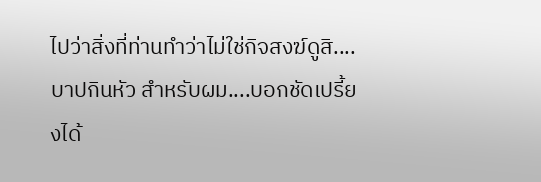ไปว่าสิ่งที่ท่านทำว่าไม่ใช่กิจสงฆ์ดูสิ....บาปกินหัว สำหรับผม....บอกชัดเปรี้ยงได้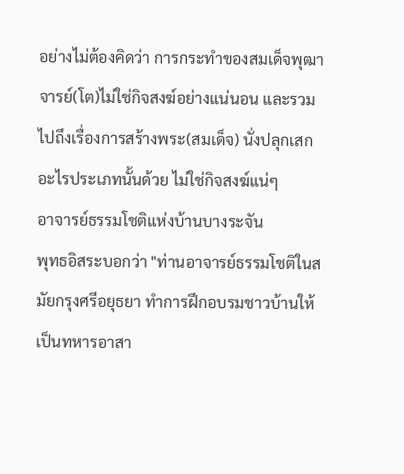อย่างไม่ต้องคิดว่า การกระทำของสมเด็จพุฒาจารย์(โต)ไม่ใช่กิจสงฆ์อย่างแน่นอน และรวมไปถึงเรื่องการสร้างพระ(สมเด็จ) นั่งปลุกเสกอะไรประเภทนั้นด้วย ไม่ใช่กิจสงฆ์แน่ๆ
อาจารย์ธรรมโชติแห่งบ้านบางระจัน
พุทธอิสระบอกว่า "ท่านอาจารย์ธรรมโชติในสมัยกรุงศรีอยุธยา ทำการฝึกอบรมชาวบ้านให้เป็นทหารอาสา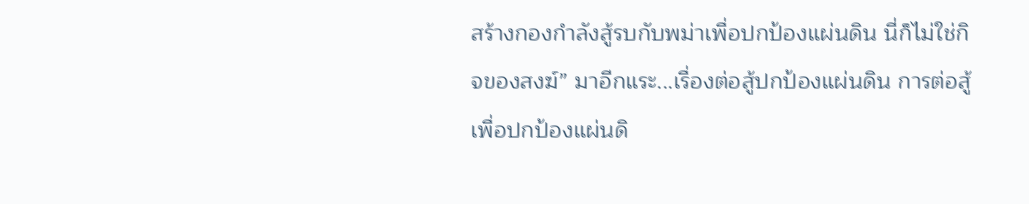สร้างกองกำลังสู้รบกับพม่าเพื่อปกป้องแผ่นดิน นี่ก็ไม่ใช่กิจของสงฆ์” มาอีกแระ...เรื่องต่อสู้ปกป้องแผ่นดิน การต่อสู้เพื่อปกป้องแผ่นดิ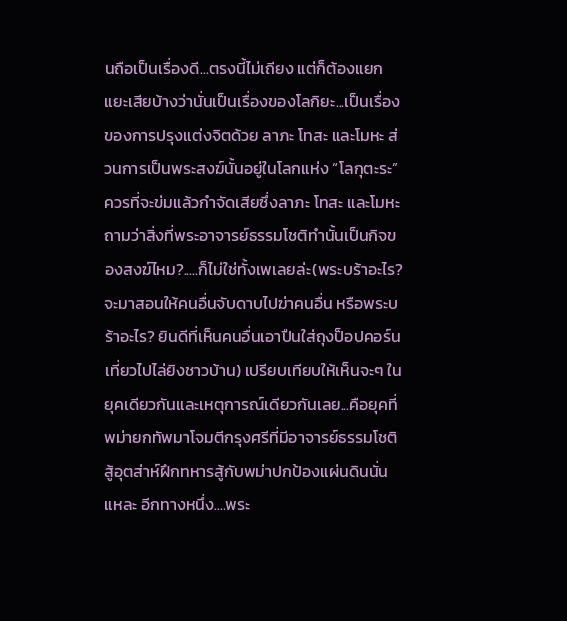นถือเป็นเรื่องดี...ตรงนี้ไม่เถียง แต่ก็ต้องแยกแยะเสียบ้างว่านั่นเป็นเรื่องของโลกิยะ...เป็นเรื่องของการปรุงแต่งจิตด้วย ลาภะ โทสะ และโมหะ ส่วนการเป็นพระสงฆ์นั้นอยู่ในโลกแห่ง “โลกุตะระ” ควรที่จะข่มแล้วกำจัดเสียซึ่งลาภะ โทสะ และโมหะ ถามว่าสิ่งที่พระอาจารย์ธรรมโชติทำนั้นเป็นกิจของสงฆ์ไหม?.....ก็ไม่ใช่ทั้งเพเลยล่ะ(พระบร้าอะไร? จะมาสอนให้คนอื่นจับดาบไปฆ่าคนอื่น หรือพระบร้าอะไร? ยินดีที่เห็นคนอื่นเอาปืนใส่ถุงป็อปคอร์นเที่ยวไปไล่ยิงชาวบ้าน) เปรียบเทียบให้เห็นจะๆ ในยุคเดียวกันและเหตุการณ์เดียวกันเลย...คือยุคที่พม่ายกทัพมาโจมตีกรุงศรีที่มีอาจารย์ธรรมโชติสู้อุตส่าห์ฝึกทหารสู้กับพม่าปกป้องแผ่นดินนั่นแหละ อีกทางหนึ่ง....พระ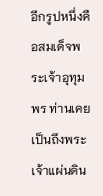อีกรูปหนึ่งคือสมเด็จพระเจ้าอุทุมพร ท่านเคยเป็นถึงพระเจ้าแผ่นดิน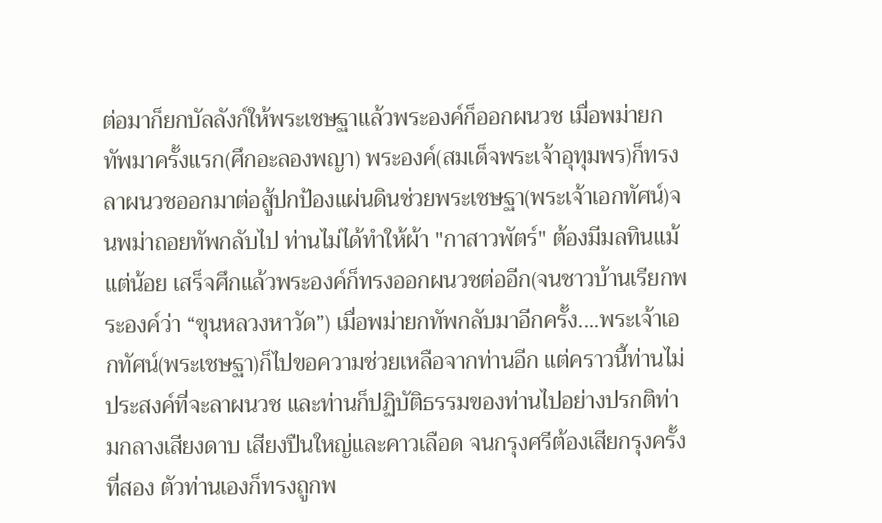ต่อมาก็ยกบัลลังก์ให้พระเชษฐาแล้วพระองค์ก็ออกผนวช เมื่อพม่ายกทัพมาครั้งแรก(ศึกอะลองพญา) พระองค์(สมเด็จพระเจ้าอุทุมพร)ก็ทรงลาผนวชออกมาต่อสู้ปกป้องแผ่นดินช่วยพระเชษฐา(พระเจ้าเอกทัศน์)จนพม่าถอยทัพกลับไป ท่านไม่ได้ทำให้ผ้า "กาสาวพัตร์" ต้องมีมลทินแม้แต่น้อย เสร็จศึกแล้วพระองค์ก็ทรงออกผนวชต่ออีก(จนชาวบ้านเรียกพระองค์ว่า “ขุนหลวงหาวัด”) เมื่อพม่ายกทัพกลับมาอีกครั้ง....พระเจ้าเอกทัศน์(พระเชษฐา)ก็ไปขอความช่วยเหลือจากท่านอีก แต่คราวนี้ท่านไม่ประสงค์ที่จะลาผนวช และท่านก็ปฏิบัติธรรมของท่านไปอย่างปรกติท่ามกลางเสียงดาบ เสียงปืนใหญ่และคาวเลือด จนกรุงศรีต้องเสียกรุงครั้งที่สอง ตัวท่านเองก็ทรงถูกพ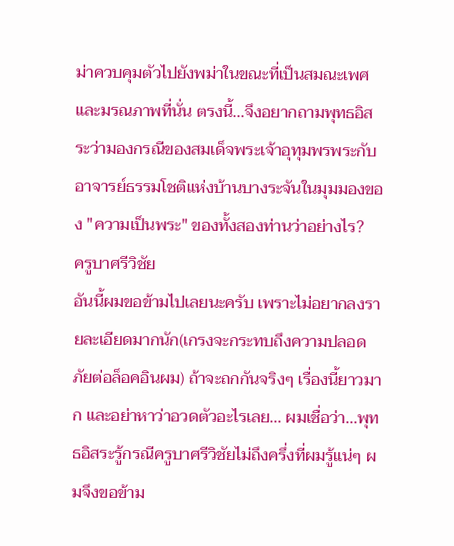ม่าควบคุมตัวไปยังพม่าในขณะที่เป็นสมณะเพศและมรณภาพที่นั่น ตรงนี้...จึงอยากถามพุทธอิสระว่ามองกรณีของสมเด็จพระเจ้าอุทุมพรพระกับอาจารย์ธรรมโชติแห่งบ้านบางระจันในมุมมองของ "ความเป็นพระ" ของทั้งสองท่านว่าอย่างไร?
ครูบาศรีวิชัย
อันนี้ผมขอข้ามไปเลยนะครับ เพราะไม่อยากลงรายละเอียดมากนัก(เกรงจะกระทบถึงความปลอดภัยต่อล็อคอินผม) ถ้าจะถกกันจริงๆ เรื่องนี้ยาวมาก และอย่าหาว่าอวดตัวอะไรเลย... ผมเชื่อว่า...พุทธอิสระรู้กรณีครูบาศรีวิชัยไม่ถึงครึ่งที่ผมรู้แน่ๆ ผมจึงขอข้าม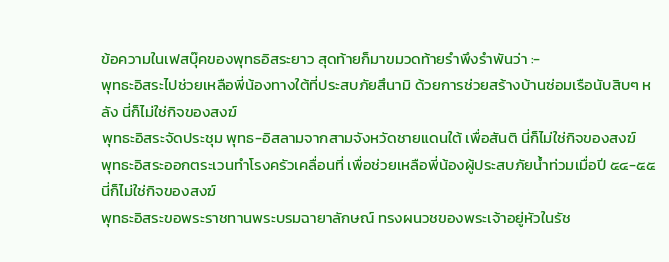ข้อความในเฟสบุ๊คของพุทธอิสระยาว สุดท้ายก็มาขมวดท้ายรำพึงรำพันว่า :-
พุทธะอิสระไปช่วยเหลือพี่น้องทางใต้ที่ประสบภัยสึนามิ ด้วยการช่วยสร้างบ้านซ่อมเรือนับสิบๆ หลัง นี่ก็ไม่ใช่กิจของสงฆ์
พุทธะอิสระจัดประชุม พุทธ-อิสลามจากสามจังหวัดชายแดนใต้ เพื่อสันติ นี่ก็ไม่ใช่กิจของสงฆ์
พุทธะอิสระออกตระเวนทำโรงครัวเคลื่อนที่ เพื่อช่วยเหลือพี่น้องผู้ประสบภัยน้ำท่วมเมื่อปี ๕๔-๕๕ นี่ก็ไม่ใช่กิจของสงฆ์
พุทธะอิสระขอพระราชทานพระบรมฉายาลักษณ์ ทรงผนวชของพระเจ้าอยู่หัวในรัช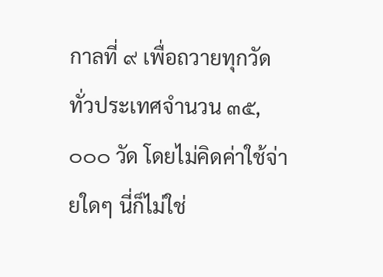กาลที่ ๙ เพื่อถวายทุกวัดทั่วประเทศจำนวน ๓๕,๐๐๐ วัด โดยไม่คิดค่าใช้จ่ายใดๆ นี่ก็ไม่ใช่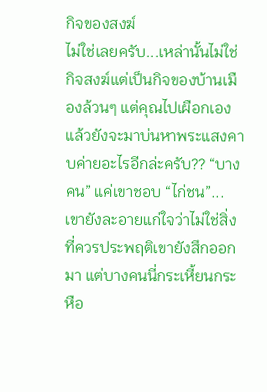กิจของสงฆ์
ไม่ใช่เลยครับ...เหล่านั้นไม่ใช่กิจสงฆ์แต่เป็นกิจของบ้านเมืองล้วนๆ แต่คุณไปเผือกเอง แล้วยังจะมาบ่นหาพระแสงคาบค่ายอะไรอีกล่ะครับ?? “บางคน” แค่เขาชอบ “ไก่ชน”...เขายังละอายแก่ใจว่าไม่ใช่สิ่งที่ควรประพฤติเขายังสึกออกมา แต่บางคนนี่กระเหี้ยนกระหือ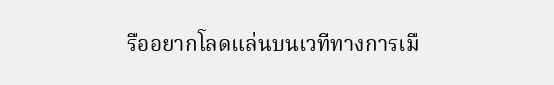รืออยากโลดแล่นบนเวทีทางการเมื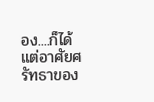อง....ก็ได้แต่อาศัยศรัทธาของ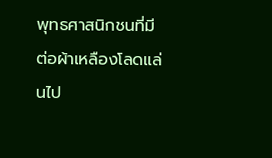พุทธศาสนิกชนที่มีต่อผ้าเหลืองโลดแล่นไป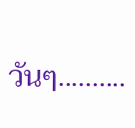วันๆ..........